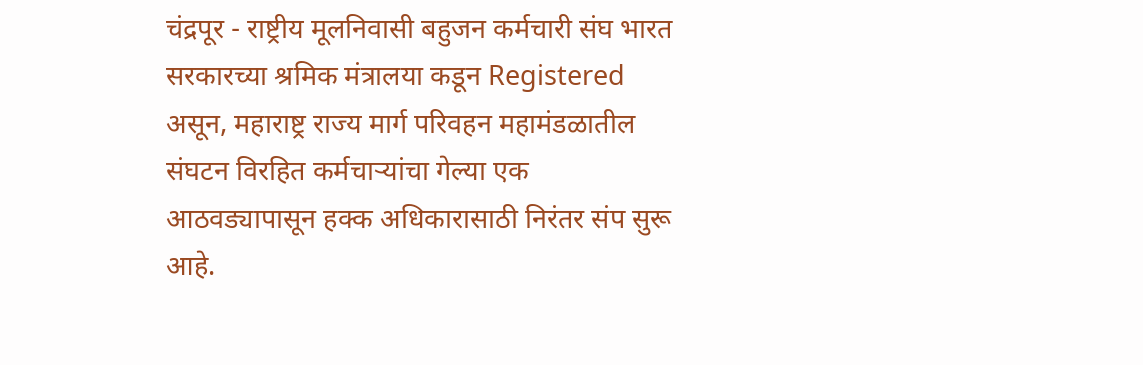चंद्रपूर - राष्ट्रीय मूलनिवासी बहुजन कर्मचारी संघ भारत सरकारच्या श्रमिक मंत्रालया कडून Registered असून, महाराष्ट्र राज्य मार्ग परिवहन महामंडळातील संघटन विरहित कर्मचाऱ्यांचा गेल्या एक आठवड्यापासून हक्क अधिकारासाठी निरंतर संप सुरू आहे.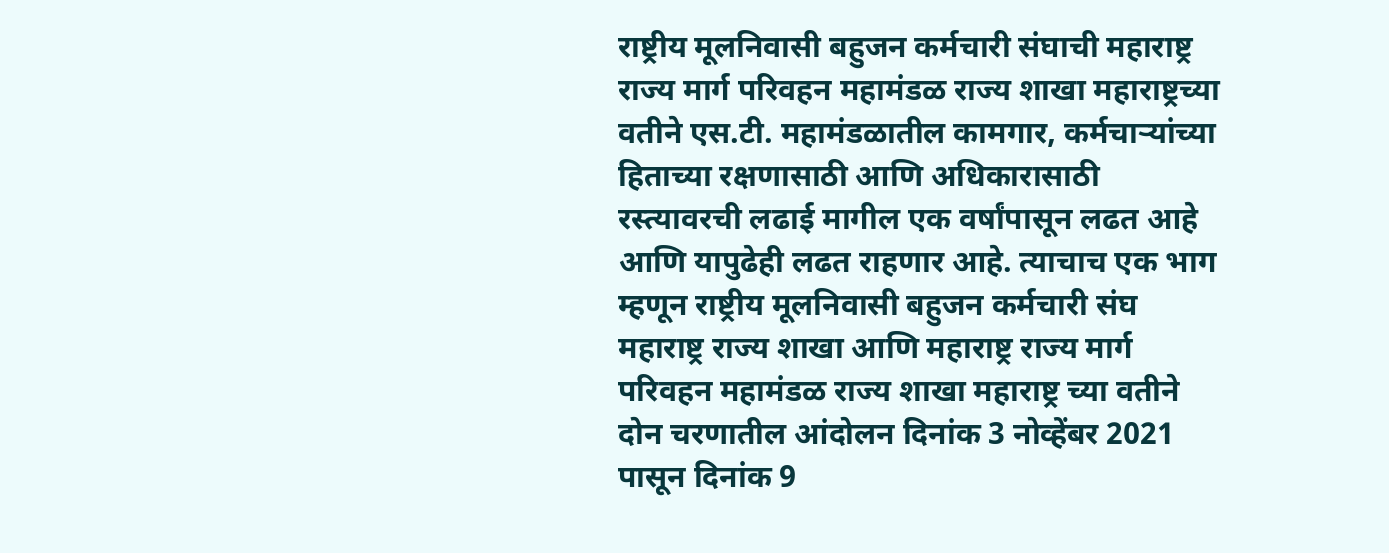राष्ट्रीय मूलनिवासी बहुजन कर्मचारी संघाची महाराष्ट्र राज्य मार्ग परिवहन महामंडळ राज्य शाखा महाराष्ट्रच्या वतीने एस.टी. महामंडळातील कामगार, कर्मचाऱ्यांच्या हिताच्या रक्षणासाठी आणि अधिकारासाठी रस्त्यावरची लढाई मागील एक वर्षांपासून लढत आहे आणि यापुढेही लढत राहणार आहे. त्याचाच एक भाग म्हणून राष्ट्रीय मूलनिवासी बहुजन कर्मचारी संघ महाराष्ट्र राज्य शाखा आणि महाराष्ट्र राज्य मार्ग परिवहन महामंडळ राज्य शाखा महाराष्ट्र च्या वतीने दोन चरणातील आंदोलन दिनांक 3 नोव्हेंबर 2021 पासून दिनांक 9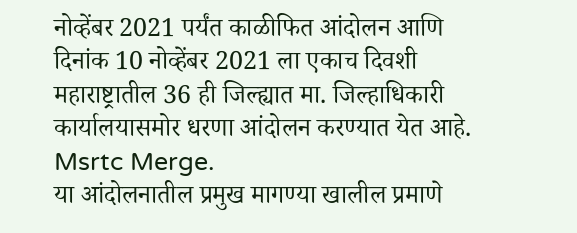नोव्हेंबर 2021 पर्यंत काळीफित आंदोलन आणि दिनांक 10 नोव्हेंबर 2021 ला एकाच दिवशी महाराष्ट्रातील 36 ही जिल्ह्यात मा. जिल्हाधिकारी कार्यालयासमोर धरणा आंदोलन करण्यात येत आहे. Msrtc Merge.
या आंदोलनातील प्रमुख मागण्या खालील प्रमाणे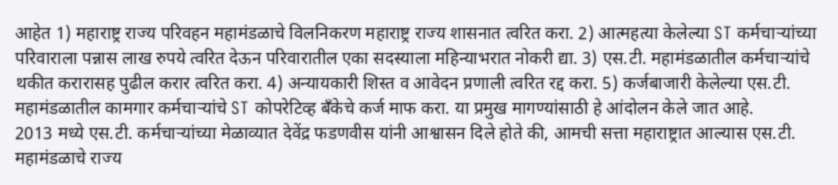आहेत 1) महाराष्ट्र राज्य परिवहन महामंडळाचे विलनिकरण महाराष्ट्र राज्य शासनात त्वरित करा. 2) आत्महत्या केलेल्या ST कर्मचाऱ्यांच्या परिवाराला पन्नास लाख रुपये त्वरित देऊन परिवारातील एका सदस्याला महिन्याभरात नोकरी द्या. 3) एस.टी. महामंडळातील कर्मचाऱ्यांचे थकीत करारासह पुढील करार त्वरित करा. 4) अन्यायकारी शिस्त व आवेदन प्रणाली त्वरित रद्द करा. 5) कर्जबाजारी केलेल्या एस.टी. महामंडळातील कामगार कर्मचाऱ्यांचे ST कोपरेटिव्ह बँकेचे कर्ज माफ करा. या प्रमुख मागण्यांसाठी हे आंदोलन केले जात आहे.
2013 मध्ये एस.टी. कर्मचाऱ्यांच्या मेळाव्यात देवेंद्र फडणवीस यांनी आश्वासन दिले होते की, आमची सत्ता महाराष्ट्रात आल्यास एस.टी. महामंडळाचे राज्य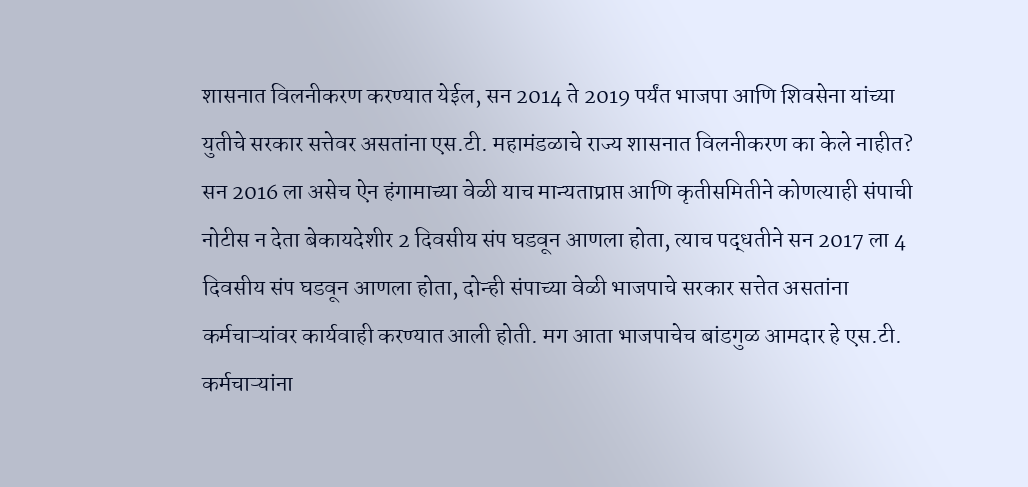शासनात विलनीकरण करण्यात येईल, सन 2014 ते 2019 पर्यंत भाजपा आणि शिवसेना यांच्या युतीचे सरकार सत्तेवर असतांना एस.टी. महामंडळाचे राज्य शासनात विलनीकरण का केले नाहीत? सन 2016 ला असेच ऐन हंगामाच्या वेळी याच मान्यताप्राप्त आणि कृतीसमितीने कोणत्याही संपाची नोटीस न देता बेकायदेशीर 2 दिवसीय संप घडवून आणला होता, त्याच पद्धतीने सन 2017 ला 4 दिवसीय संप घडवून आणला होता, दोन्ही संपाच्या वेळी भाजपाचे सरकार सत्तेत असतांना कर्मचाऱ्यांवर कार्यवाही करण्यात आली होती. मग आता भाजपाचेच बांडगुळ आमदार हे एस.टी. कर्मचाऱ्यांना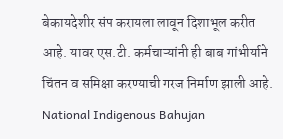बेकायदेशीर संप करायला लावून दिशाभूल करीत आहे. यावर एस.टी. कर्मचाऱ्यांनी ही बाब गांभीर्याने चिंतन व समिक्षा करण्याची गरज निर्माण झाली आहे. National Indigenous Bahujan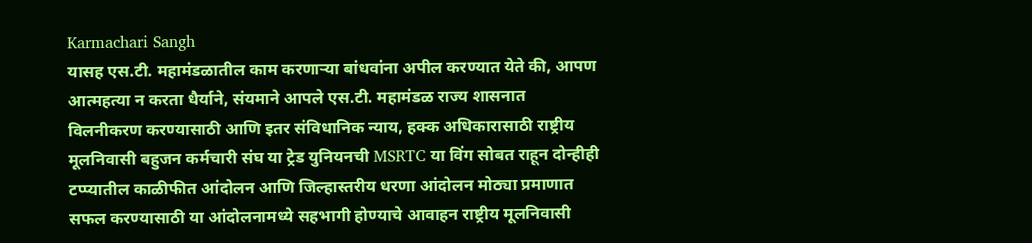Karmachari Sangh
यासह एस.टी. महामंडळातील काम करणाऱ्या बांधवांना अपील करण्यात येते की, आपण आत्महत्या न करता धैर्याने, संयमाने आपले एस.टी. महामंडळ राज्य शासनात विलनीकरण करण्यासाठी आणि इतर संविधानिक न्याय, हक्क अधिकारासाठी राष्ट्रीय मूलनिवासी बहुजन कर्मचारी संघ या ट्रेड युनियनची MSRTC या विंग सोबत राहून दोन्हीही टप्प्यातील काळीफीत आंदोलन आणि जिल्हास्तरीय धरणा आंदोलन मोठ्या प्रमाणात सफल करण्यासाठी या आंदोलनामध्ये सहभागी होण्याचे आवाहन राष्ट्रीय मूलनिवासी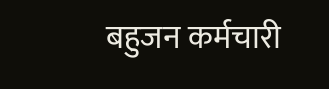बहुजन कर्मचारी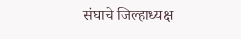संघाचे जिल्हाध्यक्ष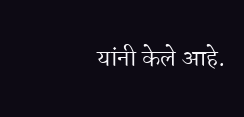यांनी केले आहे.